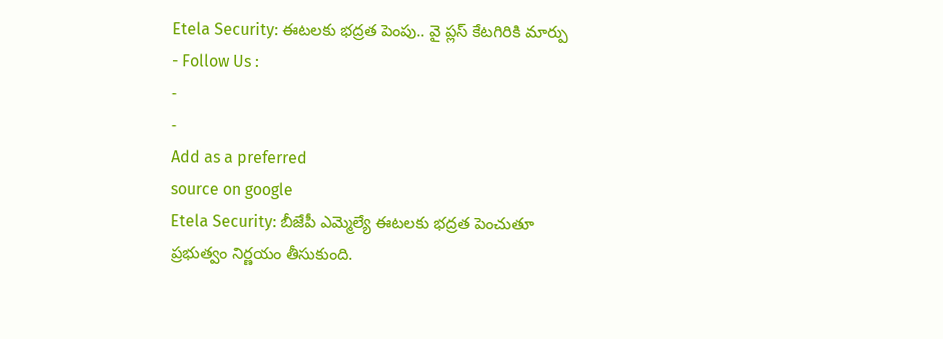Etela Security: ఈటలకు భద్రత పెంపు.. వై ప్లస్ కేటగిరికి మార్పు
- Follow Us :
-
-
Add as a preferred
source on google
Etela Security: బీజేపీ ఎమ్మెల్యే ఈటలకు భద్రత పెంచుతూ ప్రభుత్వం నిర్ణయం తీసుకుంది.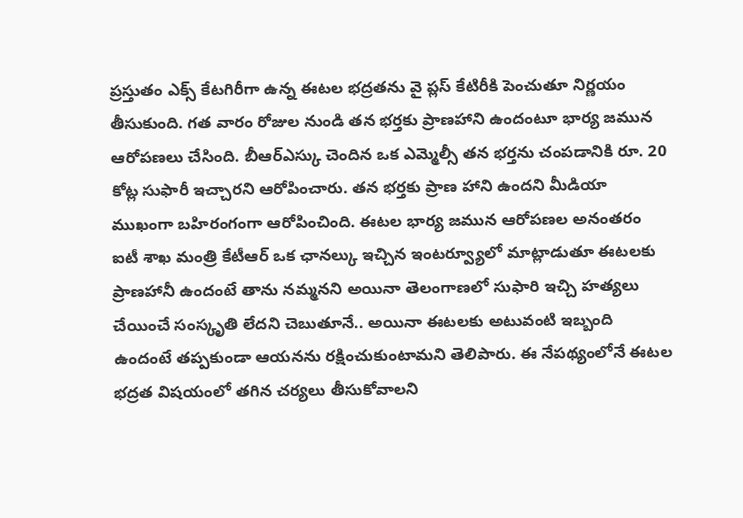ప్రస్తుతం ఎక్స్ కేటగిరీగా ఉన్న ఈటల భద్రతను వై ప్లస్ కేటిరీకి పెంచుతూ నిర్ణయం తీసుకుంది. గత వారం రోజుల నుండి తన భర్తకు ప్రాణహాని ఉందంటూ భార్య జమున ఆరోపణలు చేసింది. బీఆర్ఎస్కు చెందిన ఒక ఎమ్మెల్సీ తన భర్తను చంపడానికి రూ. 20 కోట్ల సుఫారీ ఇచ్చారని ఆరోపించారు. తన భర్తకు ప్రాణ హాని ఉందని మీడియా ముఖంగా బహిరంగంగా ఆరోపించింది. ఈటల భార్య జమున ఆరోపణల అనంతరం ఐటీ శాఖ మంత్రి కేటీఆర్ ఒక ఛానల్కు ఇచ్చిన ఇంటర్వ్యూలో మాట్లాడుతూ ఈటలకు ప్రాణహానీ ఉందంటే తాను నమ్మనని అయినా తెలంగాణలో సుఫారి ఇచ్చి హత్యలు చేయించే సంస్కృతి లేదని చెబుతూనే.. అయినా ఈటలకు అటువంటి ఇబ్బంది ఉందంటే తప్పకుండా ఆయనను రక్షించుకుంటామని తెలిపారు. ఈ నేపథ్యంలోనే ఈటల భద్రత విషయంలో తగిన చర్యలు తీసుకోవాలని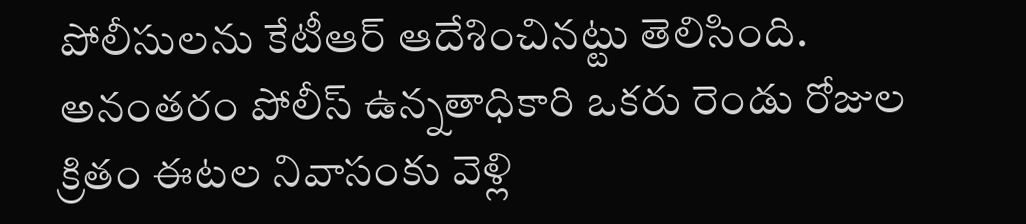పోలీసులను కేటీఆర్ ఆదేశించినట్టు తెలిసింది. అనంతరం పోలీస్ ఉన్నతాధికారి ఒకరు రెండు రోజుల క్రితం ఈటల నివాసంకు వెళ్లి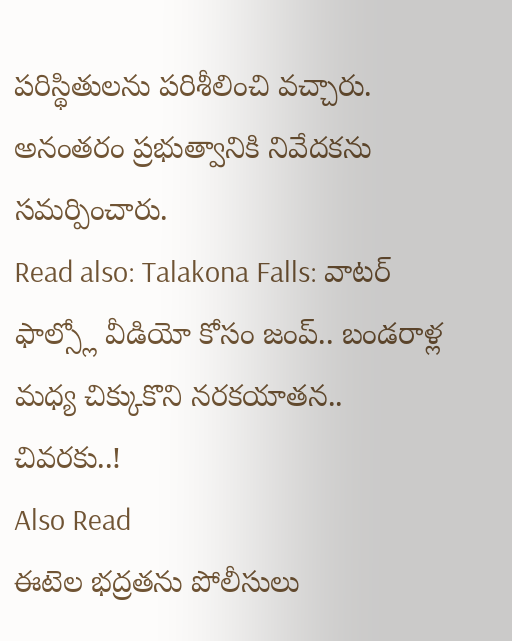పరిస్థితులను పరిశీలించి వచ్చారు. అనంతరం ప్రభుత్వానికి నివేదకను సమర్పించారు.
Read also: Talakona Falls: వాటర్ ఫాల్స్లో వీడియో కోసం జంప్.. బండరాళ్ల మధ్య చిక్కుకొని నరకయాతన.. చివరకు..!
Also Read
ఈటెల భద్రతను పోలీసులు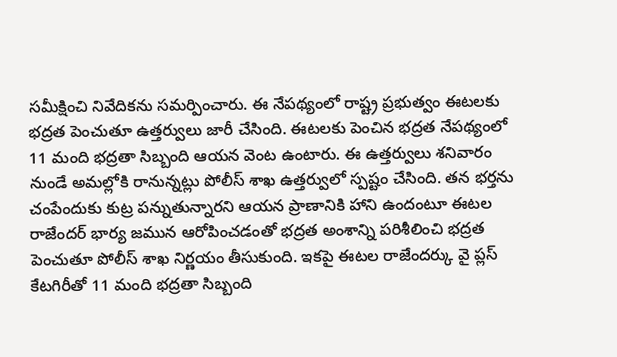సమీక్షించి నివేదికను సమర్పించారు. ఈ నేపథ్యంలో రాష్ట్ర ప్రభుత్వం ఈటలకు భద్రత పెంచుతూ ఉత్తర్వులు జారీ చేసింది. ఈటలకు పెంచిన భద్రత నేపథ్యంలో 11 మంది భద్రతా సిబ్బంది ఆయన వెంట ఉంటారు. ఈ ఉత్తర్వులు శనివారం నుండే అమల్లోకి రానున్నట్లు పోలీస్ శాఖ ఉత్తర్వులో స్పష్టం చేసింది. తన భర్తను చంపేందుకు కుట్ర పన్నుతున్నారని ఆయన ప్రాణానికి హాని ఉందంటూ ఈటల రాజేందర్ భార్య జమున ఆరోపించడంతో భద్రత అంశాన్ని పరిశీలించి భద్రత పెంచుతూ పోలీస్ శాఖ నిర్ణయం తీసుకుంది. ఇకపై ఈటల రాజేందర్కు వై ప్లస్ కేటగిరీతో 11 మంది భద్రతా సిబ్బంది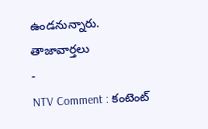ఉండనున్నారు.
తాజావార్తలు
-
NTV Comment : కంటెంట్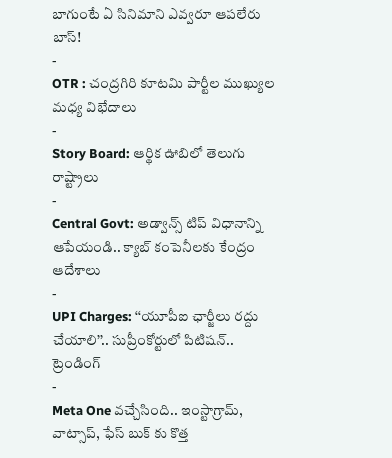బాగుంటే ఏ సినిమాని ఎవ్వరూ ఆపలేరు బాస్!
-
OTR : చంద్రగిరి కూటమి పార్టీల ముఖ్యుల మధ్య విభేదాలు
-
Story Board: ఆర్థిక ఊబిలో తెలుగు రాష్ట్రాలు
-
Central Govt: అడ్వాన్స్ టిప్ విధానాన్ని ఆపేయండి.. క్యాబ్ కంపెనీలకు కేంద్రం ఆదేశాలు
-
UPI Charges: ‘‘యూపీఐ ఛార్జీలు రద్దు చేయాలి’’.. సుప్రీంకోర్టులో పిటిషన్..
ట్రెండింగ్
-
Meta One వచ్చేసింది.. ఇంస్టాగ్రామ్, వాట్సాప్, ఫేస్ బుక్ కు కొత్త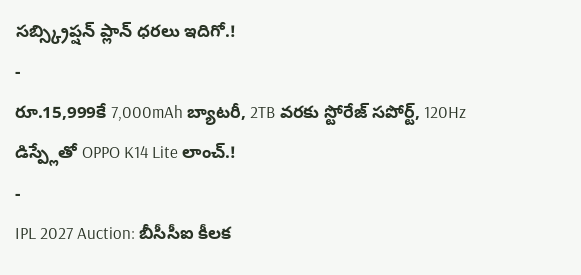సబ్స్క్రిప్షన్ ప్లాన్ ధరలు ఇదిగో.!
-
రూ.15,999కే 7,000mAh బ్యాటరీ, 2TB వరకు స్టోరేజ్ సపోర్ట్, 120Hz డిస్ప్లేతో OPPO K14 Lite లాంచ్.!
-
IPL 2027 Auction: బీసీసీఐ కీలక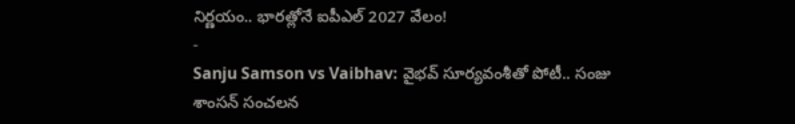నిర్ణయం.. భారత్లోనే ఐపీఎల్ 2027 వేలం!
-
Sanju Samson vs Vaibhav: వైభవ్ సూర్యవంశీతో పోటీ.. సంజు శాంసన్ సంచలన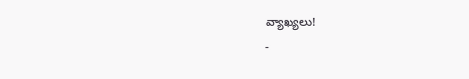వ్యాఖ్యలు!
-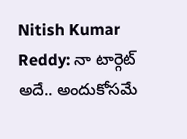Nitish Kumar Reddy: నా టార్గెట్ అదే.. అందుకోసమే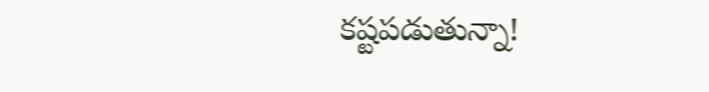కష్టపడుతున్నా!